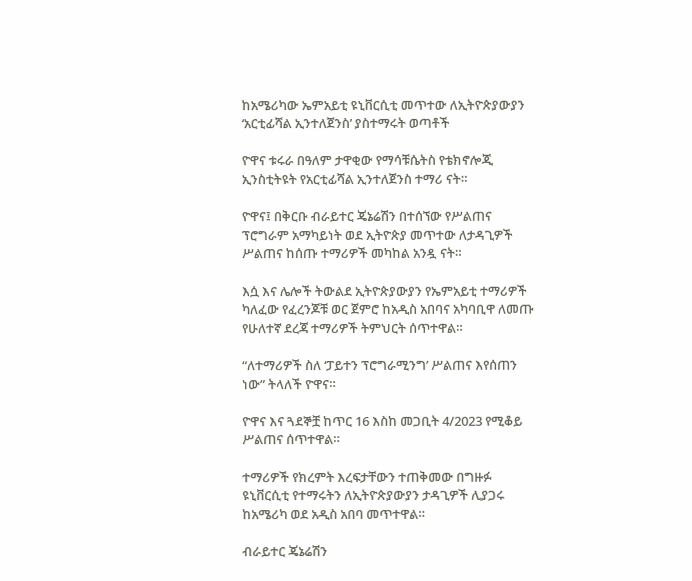ከአሜሪካው ኤምአይቲ ዩኒቨርሲቲ መጥተው ለኢትዮጵያውያን ‘አርቲፊሻል ኢንተለጀንስ’ ያስተማሩት ወጣቶች

ዮዋና ቱሩራ በዓለም ታዋቂው የማሳቹሴትስ የቴክኖሎጂ ኢንስቲትዩት የአርቲፊሻል ኢንተለጀንስ ተማሪ ናት።

ዮዋና፤ በቅርቡ ብራይተር ጄኔሬሽን በተሰኘው የሥልጠና ፕሮግራም አማካይነት ወደ ኢትዮጵያ መጥተው ለታዳጊዎች ሥልጠና ከሰጡ ተማሪዎች መካከል አንዷ ናት።

እሷ እና ሌሎች ትውልደ ኢትዮጵያውያን የኤምአይቲ ተማሪዎች ካለፈው የፈረንጆቹ ወር ጀምሮ ከአዲስ አበባና አካባቢዋ ለመጡ የሁለተኛ ደረጃ ተማሪዎች ትምህርት ሰጥተዋል።

“ለተማሪዎች ስለ ‘ፓይተን ፕሮግራሚንግ’ ሥልጠና እየሰጠን ነው” ትላለች ዮዋና።

ዮዋና እና ጓደኞቿ ከጥር 16 እስከ መጋቢት 4/2023 የሚቆይ ሥልጠና ሰጥተዋል።

ተማሪዎች የክረምት እረፍታቸውን ተጠቅመው በግዙፉ ዩኒቨርሲቲ የተማሩትን ለኢትዮጵያውያን ታዳጊዎች ሊያጋሩ ከአሜሪካ ወደ አዲስ አበባ መጥተዋል።

ብራይተር ጄኔሬሽን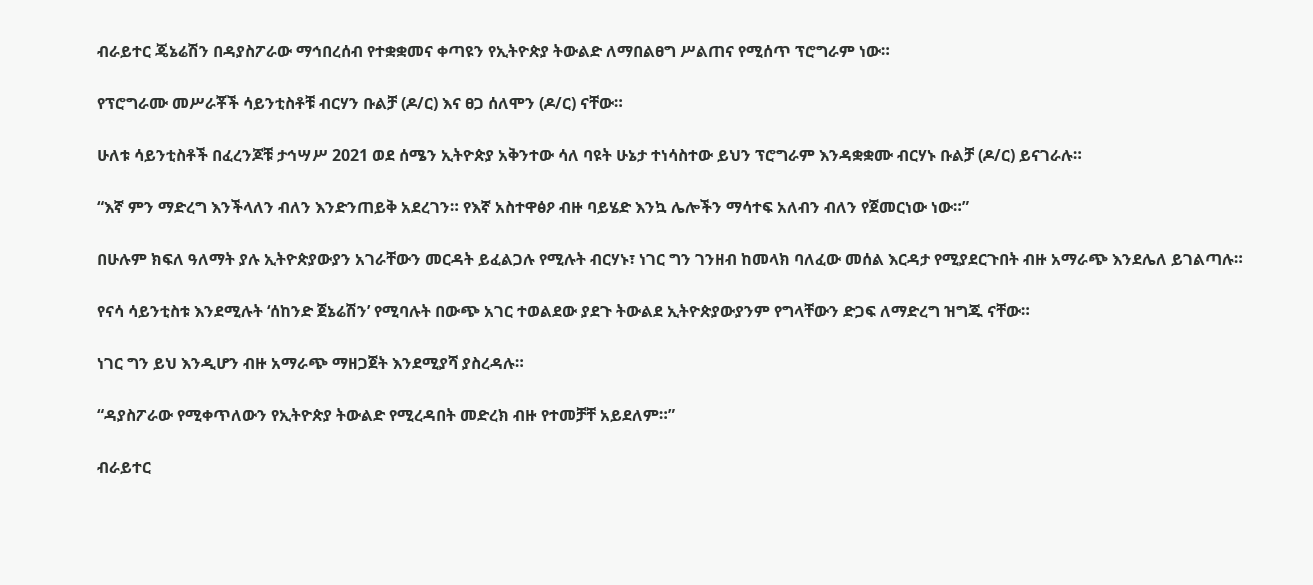ብራይተር ጄኔሬሽን በዳያስፖራው ማኅበረሰብ የተቋቋመና ቀጣዩን የኢትዮጵያ ትውልድ ለማበልፀግ ሥልጠና የሚሰጥ ፕሮግራም ነው።

የፕሮግራሙ መሥራቾች ሳይንቲስቶቹ ብርሃን ቡልቻ (ዶ/ር) እና ፀጋ ሰለሞን (ዶ/ር) ናቸው።

ሁለቱ ሳይንቲስቶች በፈረንጆቹ ታኅሣሥ 2021 ወደ ሰሜን ኢትዮጵያ አቅንተው ሳለ ባዩት ሁኔታ ተነሳስተው ይህን ፕሮግራም እንዳቋቋሙ ብርሃኑ ቡልቻ (ዶ/ር) ይናገራሉ።

“እኛ ምን ማድረግ እንችላለን ብለን እንድንጠይቅ አደረገን። የእኛ አስተዋፅዖ ብዙ ባይሄድ እንኳ ሌሎችን ማሳተፍ አለብን ብለን የጀመርነው ነው።”

በሁሉም ክፍለ ዓለማት ያሉ ኢትዮጵያውያን አገራቸውን መርዳት ይፈልጋሉ የሚሉት ብርሃኑ፣ ነገር ግን ገንዘብ ከመላክ ባለፈው መሰል እርዳታ የሚያደርጉበት ብዙ አማራጭ እንደሌለ ይገልጣሉ።

የናሳ ሳይንቲስቱ እንደሚሉት ‘ሰከንድ ጀኔሬሽን’ የሚባሉት በውጭ አገር ተወልደው ያደጉ ትውልደ ኢትዮጵያውያንም የግላቸውን ድጋፍ ለማድረግ ዝግጁ ናቸው።

ነገር ግን ይህ እንዲሆን ብዙ አማራጭ ማዘጋጀት እንደሚያሻ ያስረዳሉ።

“ዳያስፖራው የሚቀጥለውን የኢትዮጵያ ትውልድ የሚረዳበት መድረክ ብዙ የተመቻቸ አይደለም።”

ብራይተር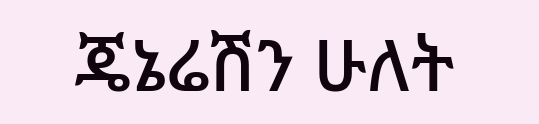ጄኔሬሽን ሁለት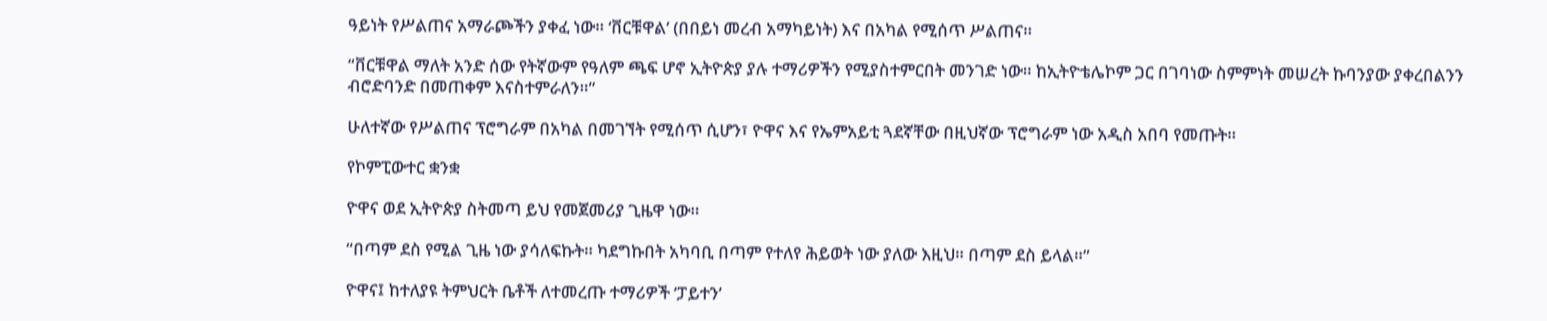ዓይነት የሥልጠና አማራጮችን ያቀፈ ነው። ‘ቨርቹዋል’ (በበይነ መረብ አማካይነት) እና በአካል የሚሰጥ ሥልጠና።

“ቨርቹዋል ማለት አንድ ሰው የትኛውም የዓለም ጫፍ ሆኖ ኢትዮጵያ ያሉ ተማሪዎችን የሚያስተምርበት መንገድ ነው። ከኢትዮቴሌኮም ጋር በገባነው ስምምነት መሠረት ኩባንያው ያቀረበልንን ብሮድባንድ በመጠቀም እናስተምራለን።”

ሁለተኛው የሥልጠና ፕሮግራም በአካል በመገኘት የሚሰጥ ሲሆን፣ ዮዋና እና የኤምአይቲ ጓደኛቸው በዚህኛው ፕሮግራም ነው አዲስ አበባ የመጡት።

የኮምፒውተር ቋንቋ

ዮዋና ወደ ኢትዮጵያ ስትመጣ ይህ የመጀመሪያ ጊዜዋ ነው።

“በጣም ደስ የሚል ጊዜ ነው ያሳለፍኩት። ካደግኩበት አካባቢ በጣም የተለየ ሕይወት ነው ያለው እዚህ። በጣም ደስ ይላል።”

ዮዋና፤ ከተለያዩ ትምህርት ቤቶች ለተመረጡ ተማሪዎች ‘ፓይተን’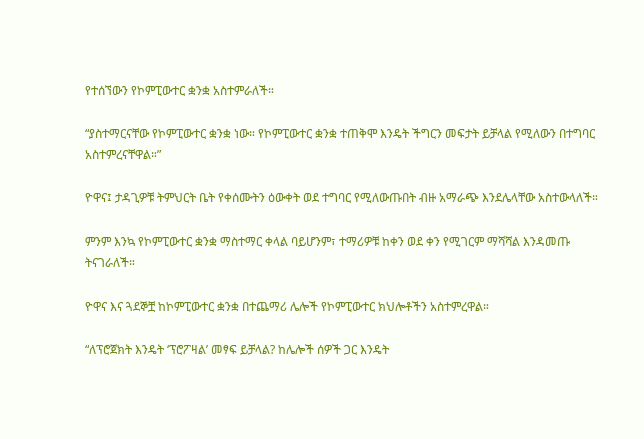የተሰኘውን የኮምፒውተር ቋንቋ አስተምራለች።

“ያስተማርናቸው የኮምፒውተር ቋንቋ ነው። የኮምፒውተር ቋንቋ ተጠቅሞ እንዴት ችግርን መፍታት ይቻላል የሚለውን በተግባር አስተምረናቸዋል።”

ዮዋና፤ ታዳጊዎቹ ትምህርት ቤት የቀሰሙትን ዕውቀት ወደ ተግባር የሚለውጡበት ብዙ አማራጭ እንደሌላቸው አስተውላለች።

ምንም እንኳ የኮምፒውተር ቋንቋ ማስተማር ቀላል ባይሆንም፣ ተማሪዎቹ ከቀን ወደ ቀን የሚገርም ማሻሻል እንዳመጡ ትናገራለች።

ዮዋና እና ጓደኞቿ ከኮምፒውተር ቋንቋ በተጨማሪ ሌሎች የኮምፒውተር ክህሎቶችን አስተምረዋል።

“ለፕሮጀክት እንዴት ‘ፕሮፖዛል’ መፃፍ ይቻላል? ከሌሎች ሰዎች ጋር እንዴት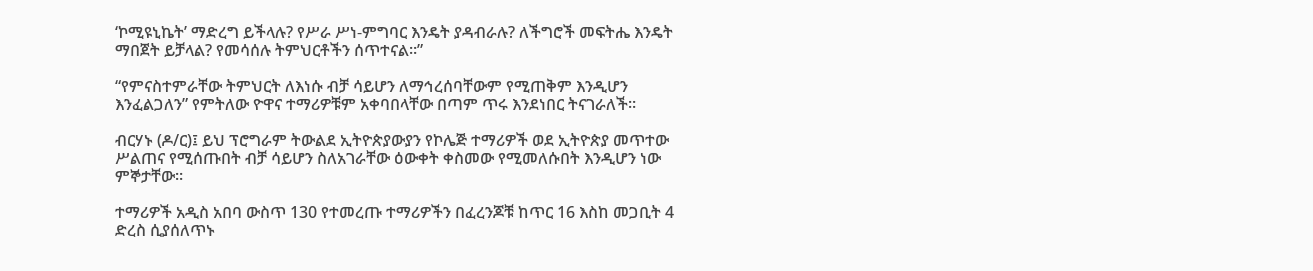‘ኮሚዩኒኬት’ ማድረግ ይችላሉ? የሥራ ሥነ-ምግባር እንዴት ያዳብራሉ? ለችግሮች መፍትሔ እንዴት ማበጀት ይቻላል? የመሳሰሉ ትምህርቶችን ሰጥተናል።”

“የምናስተምራቸው ትምህርት ለእነሱ ብቻ ሳይሆን ለማኅረሰባቸውም የሚጠቅም እንዲሆን እንፈልጋለን” የምትለው ዮዋና ተማሪዎቹም አቀባበላቸው በጣም ጥሩ እንደነበር ትናገራለች።

ብርሃኑ (ዶ/ር)፤ ይህ ፕሮግራም ትውልደ ኢትዮጵያውያን የኮሌጅ ተማሪዎች ወደ ኢትዮጵያ መጥተው ሥልጠና የሚሰጡበት ብቻ ሳይሆን ስለአገራቸው ዕውቀት ቀስመው የሚመለሱበት እንዲሆን ነው ምኞታቸው።

ተማሪዎች አዲስ አበባ ውስጥ 130 የተመረጡ ተማሪዎችን በፈረንጆቹ ከጥር 16 እስከ መጋቢት 4 ድረስ ሲያሰለጥኑ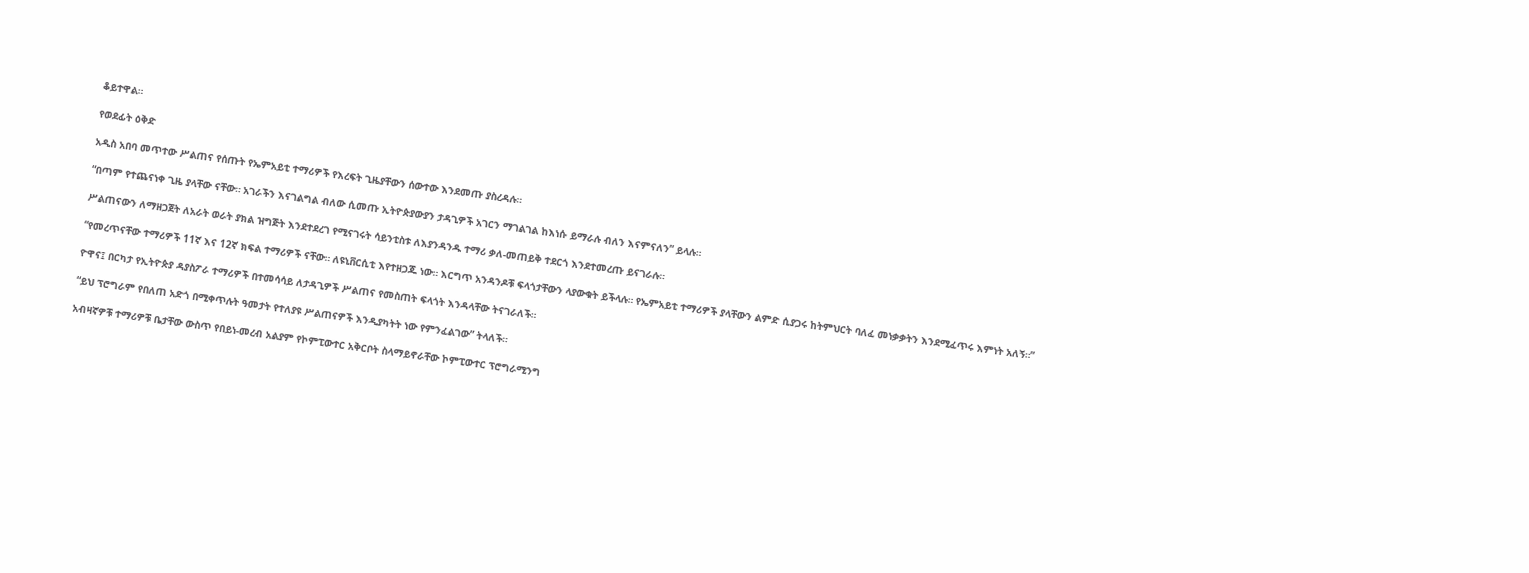ቆይተዋል።

የወደፊት ዕቅድ

አዲስ አበባ መጥተው ሥልጠና የሰጡት የኤምአይቲ ተማሪዎች የእረፍት ጊዜያቸውን ሰውተው እንደመጡ ያስረዳሉ።

“በጣም የተጨናነቀ ጊዜ ያላቸው ናቸው። አገራችን እናገልግል ብለው ሲመጡ ኢትዮጵያውያን ታዳጊዎች አገርን ማገልገል ከእነሱ ይማራሉ ብለን እናምናለን” ይላሉ።

ሥልጠናውን ለማዘጋጀት ለአራት ወራት ያክል ዝግጅት እንደተደረገ የሚናገሩት ሳይንቲስቱ ለእያንዳንዱ ተማሪ ቃለ-መጠይቅ ተደርጎ እንደተመረጡ ይናገራሉ።

“የመረጥናቸው ተማሪዎች 11ኛ እና 12ኛ ክፍል ተማሪዎች ናቸው። ለዩኒቨርሲቲ እየተዘጋጁ ነው። እርግጥ አንዳንዶቹ ፍላጎታቸውን ላያውቁት ይችላሉ። የኤምአይቲ ተማሪዎች ያላቸውን ልምድ ሲያጋሩ ከትምህርት ባለፈ መነቃቃትን እንደሚፈጥሩ እምነት አለኝ።”

ዮዋና፤ በርካታ የኢትዮጵያ ዳያስፖራ ተማሪዎች በተመሳሳይ ለታዳጊዎች ሥልጠና የመስጠት ፍላጎት እንዳላቸው ትናገራለች።

“ይህ ፕሮግራም የበለጠ አድጎ በሚቀጥሉት ዓመታት የተለያዩ ሥልጠናዎች እንዲያካትት ነው የምንፈልገው” ትላለች።

አብዛኛዎቹ ተማሪዎቹ ቤታቸው ውስጥ የበይነ-መረብ አልያም የኮምፒውተር አቅርቦት ስላማይኖራቸው ኮምፒውተር ፕሮግራሚንግ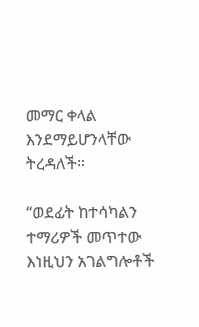መማር ቀላል እንደማይሆንላቸው ትረዳለች።

“ወደፊት ከተሳካልን ተማሪዎች መጥተው እነዚህን አገልግሎቶች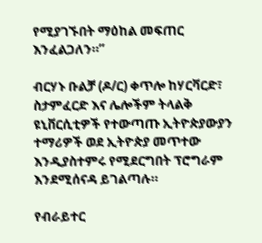የሚያገኙበት ማዕከል መፍጠር እንፈልጋለን።”

ብርሃኑ ቡልቻ (ዶ/ር) ቀጥሎ ከሃርቫርድ፣ ስታምፈርድ እና ሌሎችም ትላልቅ ዩኒቨርሲቲዎች የተውጣጡ ኢትዮጵያውያን ተማሪዎች ወደ ኢትዮጵያ መጥተው እንዲያስተምሩ የሚደርግበት ፕሮግራም እንደሚሰናዳ ይገልጣሉ።

የብራይተር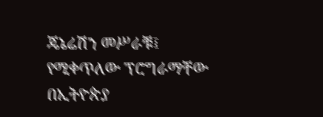ጄኔሬሽን መሥራቹ፤ የሚቀጥለው ፕሮግራማቸው በኢትዮጵያ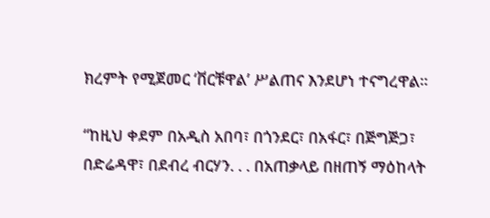ክረምት የሚጀመር ‘ቨርቹዋል’ ሥልጠና እንደሆነ ተናግረዋል።

“ከዚህ ቀደም በአዲስ አበባ፣ በጎንደር፣ በአፋር፣ በጅግጅጋ፣ በድሬዳዋ፣ በደብረ ብርሃን. . . በአጠቃላይ በዘጠኝ ማዕከላት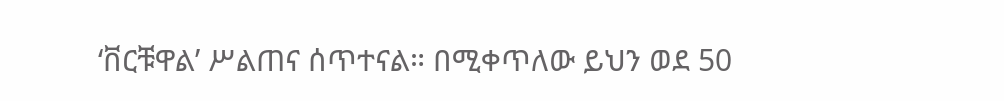‘ቨርቹዋል’ ሥልጠና ሰጥተናል። በሚቀጥለው ይህን ወደ 50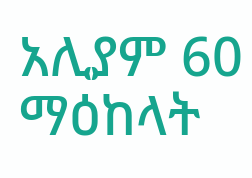አሊያም 60 ማዕከላት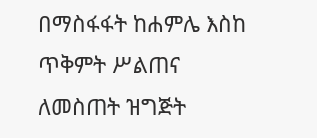በማስፋፋት ከሐምሌ እስከ ጥቅምት ሥልጠና ለመስጠት ዝግጅት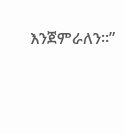እንጀምራለን።”